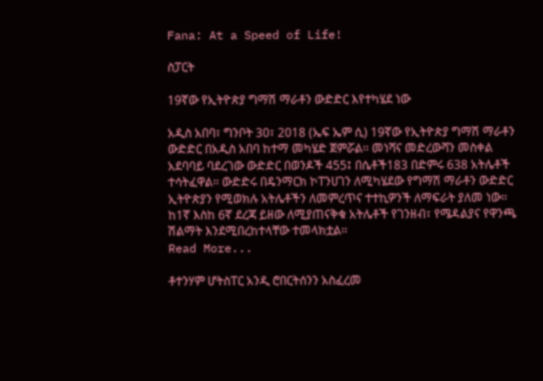Fana: At a Speed of Life!

ስፓርት

19ኛው የኢትዮጵያ ግማሽ ማራቶን ውድድር እየተካሄደ ነው

አዲስ አበባ፣ ግንቦት 30፣ 2018 (ኤፍ ኤም ሲ) 19ኛው የኢትዮጵያ ግማሽ ማራቶን ውድድር በአዲስ አበባ ከተማ መካሄድ ጀምሯል፡፡ መነሻና መድረውሻን መስቀል አደባባይ ባደረገው ውድድር በወንዶች 455፤ በሴቶች183 በድምሩ 638 አትሌቶች ተሳትፈዋል፡፡ ውድድሩ በዴንማርክ ኮፐንሀገን ለሚካሄደው የግማሽ ማራቶን ውድድር ኢትዮጵያን የሚወክሉ አትሌቶችን ለመምረጥና ተተኪዎንች ለማፍራት ያለመ ነው፡፡ ከ1ኛ እስከ 6ኛ ደረጃ ይዘው ለሚያጠናቅቁ አትሌቶች የገንዘብ፣ የሜዳልያና የዋንጫ ሽልማት እንደሚበረከተላቸው ተመላክቷል፡፡
Read More...

ቶተንሃም ሆትስፐር አንዲ ሮበርትሰንን አስፈረመ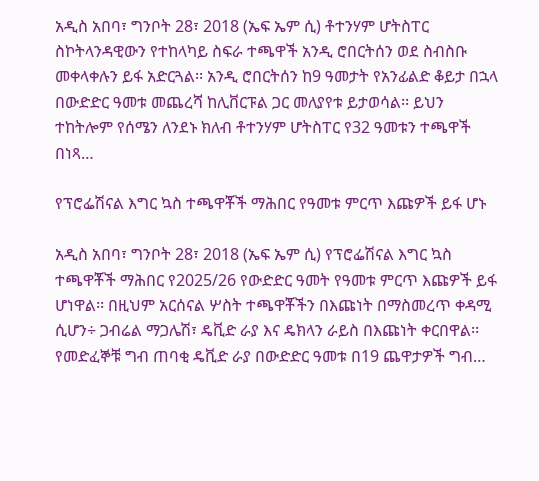አዲስ አበባ፣ ግንቦት 28፣ 2018 (ኤፍ ኤም ሲ) ቶተንሃም ሆትስፐር ስኮትላንዳዊውን የተከላካይ ስፍራ ተጫዋች አንዲ ሮበርትሰን ወደ ስብስቡ መቀላቀሉን ይፋ አድርጓል፡፡ አንዲ ሮበርትሰን ከ9 ዓመታት የአንፊልድ ቆይታ በኋላ በውድድር ዓመቱ መጨረሻ ከሊቨርፑል ጋር መለያየቱ ይታወሳል፡፡ ይህን ተከትሎም የሰሜን ለንደኑ ክለብ ቶተንሃም ሆትስፐር የ32 ዓመቱን ተጫዋች በነጻ…

የፕሮፌሽናል እግር ኳስ ተጫዋቾች ማሕበር የዓመቱ ምርጥ እጩዎች ይፋ ሆኑ

አዲስ አበባ፣ ግንቦት 28፣ 2018 (ኤፍ ኤም ሲ) የፕሮፌሽናል እግር ኳስ ተጫዋቾች ማሕበር የ2025/26 የውድድር ዓመት የዓመቱ ምርጥ እጩዎች ይፋ ሆነዋል፡፡ በዚህም አርሰናል ሦስት ተጫዋቾችን በእጩነት በማስመረጥ ቀዳሚ ሲሆን÷ ጋብሬል ማጋሌሽ፣ ዴቪድ ራያ እና ዴክላን ራይስ በእጩነት ቀርበዋል፡፡ የመድፈኞቹ ግብ ጠባቂ ዴቪድ ራያ በውድድር ዓመቱ በ19 ጨዋታዎች ግብ…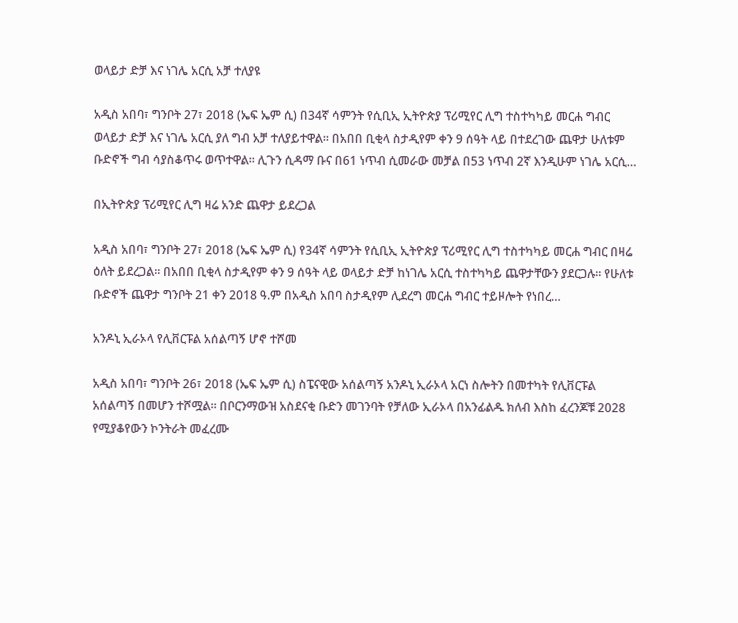ወላይታ ድቻ እና ነገሌ አርሲ አቻ ተለያዩ

አዲስ አበባ፣ ግንቦት 27፣ 2018 (ኤፍ ኤም ሲ) በ34ኛ ሳምንት የሲቢኢ ኢትዮጵያ ፕሪሚየር ሊግ ተስተካካይ መርሐ ግብር ወላይታ ድቻ እና ነገሌ አርሲ ያለ ግብ አቻ ተለያይተዋል፡፡ በአበበ ቢቂላ ስታዲየም ቀን 9 ሰዓት ላይ በተደረገው ጨዋታ ሁለቱም ቡድኖች ግብ ሳያስቆጥሩ ወጥተዋል፡፡ ሊጉን ሲዳማ ቡና በ61 ነጥብ ሲመራው መቻል በ53 ነጥብ 2ኛ እንዲሁም ነገሌ አርሲ…

በኢትዮጵያ ፕሪሚየር ሊግ ዛሬ አንድ ጨዋታ ይደረጋል

አዲስ አበባ፣ ግንቦት 27፣ 2018 (ኤፍ ኤም ሲ) የ34ኛ ሳምንት የሲቢኢ ኢትዮጵያ ፕሪሚየር ሊግ ተስተካካይ መርሐ ግብር በዛሬ ዕለት ይደረጋል፡፡ በአበበ ቢቂላ ስታዲየም ቀን 9 ሰዓት ላይ ወላይታ ድቻ ከነገሌ አርሲ ተስተካካይ ጨዋታቸውን ያደርጋሉ፡፡ የሁለቱ ቡድኖች ጨዋታ ግንቦት 21 ቀን 2018 ዓ.ም በአዲስ አበባ ስታዲየም ሊደረግ መርሐ ግብር ተይዞሎት የነበረ…

አንዶኒ ኢራኦላ የሊቨርፑል አሰልጣኝ ሆኖ ተሾመ

አዲስ አበባ፣ ግንቦት 26፣ 2018 (ኤፍ ኤም ሲ) ስፔናዊው አሰልጣኝ አንዶኒ ኢራኦላ አርነ ስሎትን በመተካት የሊቨርፑል አሰልጣኝ በመሆን ተሾሟል፡፡ በቦርንማውዝ አስደናቂ ቡድን መገንባት የቻለው ኢራኦላ በአንፊልዱ ክለብ እስከ ፈረንጆቹ 2028 የሚያቆየውን ኮንትራት መፈረሙ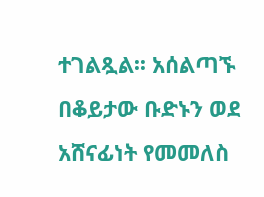ተገልጿል፡፡ አሰልጣኙ በቆይታው ቡድኑን ወደ አሸናፊነት የመመለስ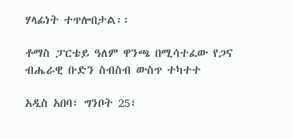ሃላፊነት ተጥሎበታል፡፡

ቶማስ ፓርቴይ ዓለም ዋንጫ በሚሳተፈው የጋና ብሔራዊ ቡድን ስብስብ ውስጥ ተካተተ

አዲስ አበባ፣ ግንቦት 25፣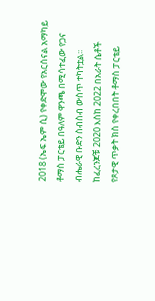2018 (ኤፍ ኤም ሲ) የቀድሞው የአርሰናል አማካይ ቶማስ ፓርቴይ በዓለም ዋንጫ በሚሳተፈው የጋና ብሔራዊ ቡድን ስብስብ ውስጥ ተካትቷል፡፡ ከፈረንጆቹ 2020 እስከ 2022 በአራት ሴቶች የጾታዊ ጥቃት ክስ የቀረበበት ቶማስ ፓርቴይ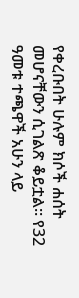የቀረቡበት ሁሉም ክሶች ሐሰት መሆናቸውን ሲገልጽ ቆይቷል፡፡ የ32 ዓመቱ ተጫዋች አሁን ላይ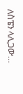ለስፔን ላሊጋው…